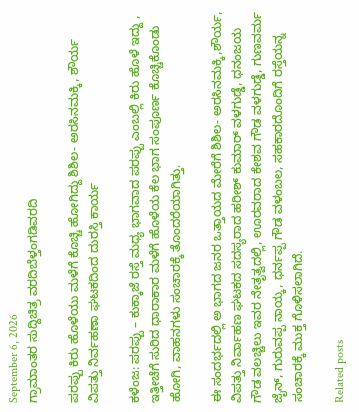September 6, 2026
ಗ್ರಾಮಾಂತರ ಸುದ್ದಿಚಿತ್ರ ವರದಿಬೆಳ್ತಂಗಡಿವರದಿ

ಪರಪ್ಪು ಕಿರು ಹೊಳೆಯು ಮಳೆಗೆ ಕೊಚ್ಚಿ ಹೋಗಿದ್ದು ಶಿಶಿಲ- ಅರಸಿನಮಕ್ಕಿ, ಶೌರ್ಯ ವಿಪತ್ತು ನಿರ್ವಹಣಾ ಘಟಕದಿಂದ ದುರಸ್ತಿ ಕಾರ್ಯ

ಕಳೆಂಜ: ಪರಪ್ಪು – ಕುಕ್ಕಾಜೆ ರಸ್ತೆ ಮಧ್ಯ ಭಾಗವಾದ ಪರಪ್ಪು ಎಂಬಲ್ಲಿ ಕಿರು ಹೊಳೆ ಇದ್ದು , ಇತ್ತೀಚೆಗೆ ಸುರಿದ ಧಾರಾಕಾರ ಮಳೆಗೆ ಹೊಳೆಯ ಕೆಲ ಭಾಗ ಸಂಪೂರ್ಣ ಕೊಚ್ಚಿಕೊಂಡು ಹೋಗಿ, ವಾಹನಗಳು ಸಂಚಾರಕ್ಕೆ ತೊಂದರೆಯಾಗಿತ್ತು.

ಈ ಸಂದರ್ಭದಲ್ಲಿ ಅ ಭಾಗದ ಜನರ ಒತ್ತಾಯದ ಮೇರೆಗೆ ಶಿಶಿಲ- ಅರಸಿನಮಕ್ಕಿ,ಶೌರ್ಯ, ವಿಪತ್ತು ನಿರ್ವಾಹಣ ಘಟಕದ ಸದಸ್ಯರಾದ ಹರೀಶ್ ಕುಮಾರ್ ವಳಗುಡ್ಡೆ, ಧನಂಜಯ ಗೌಡ ವಲಚ್ಚಿಲು ಇವರ ನೇತೃತ್ವದಲ್ಲಿ, ಊರವರಾದ ಕೇಶವ ಗೌಡ ವಳಗುಡ್ಡೆ, ಗುಣವರ್ಮ ಜೈನ್, ಗುರುವಪ್ಪ ನಾಯ್ಕ, ಧರ್ನಪ್ಪ ಗೌಡ ವಳಂಬಲ, ಸಹಕಾರದೊಂದಿಗೆ ರಸ್ತೆಯನ್ನ ಸಂಚಾರಕ್ಕೆ ಮುಕ್ತ ಗೊಳಿಸಲಾಗಿದೆ.

Related posts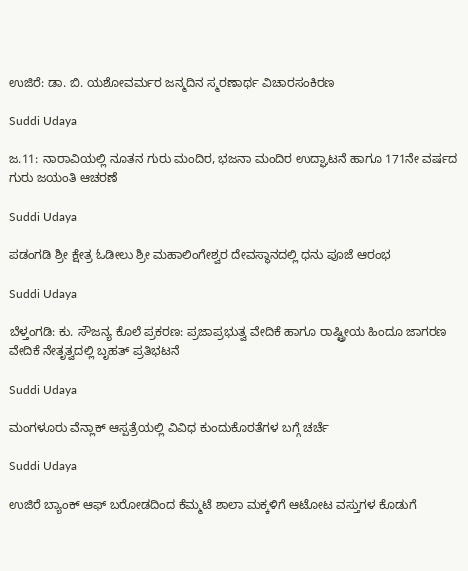ಉಜಿರೆ: ಡಾ. ಬಿ. ಯಶೋವರ್ಮರ ಜನ್ಮದಿನ ಸ್ಮರಣಾರ್ಥ ವಿಚಾರಸಂಕಿರಣ

Suddi Udaya

ಜ.11: ನಾರಾವಿಯಲ್ಲಿ ನೂತನ ಗುರು ಮಂದಿರ, ಭಜನಾ ಮಂದಿರ ಉದ್ಘಾಟನೆ ಹಾಗೂ 171ನೇ ವರ್ಷದ ಗುರು ಜಯಂತಿ ಆಚರಣೆ

Suddi Udaya

ಪಡಂಗಡಿ ಶ್ರೀ ಕ್ಷೇತ್ರ ಓಡೀಲು ಶ್ರೀ ಮಹಾಲಿಂಗೇಶ್ವರ ದೇವಸ್ಥಾನದಲ್ಲಿ ಧನು ಪೂಜೆ ಆರಂಭ

Suddi Udaya

ಬೆಳ್ತಂಗಡಿ: ಕು. ಸೌಜನ್ಯ ಕೊಲೆ ಪ್ರಕರಣ: ಪ್ರಜಾಪ್ರಭುತ್ವ ವೇದಿಕೆ ಹಾಗೂ ರಾಷ್ಟ್ರೀಯ ಹಿಂದೂ ಜಾಗರಣ ವೇದಿಕೆ ನೇತೃತ್ವದಲ್ಲಿ ಬೃಹತ್ ಪ್ರತಿಭಟನೆ

Suddi Udaya

ಮಂಗಳೂರು ವೆನ್ಲಾಕ್ ಆಸ್ಪತ್ರೆಯಲ್ಲಿ ವಿವಿಧ ಕುಂದುಕೊರತೆಗಳ ಬಗ್ಗೆ ಚರ್ಚೆ

Suddi Udaya

ಉಜಿರೆ ಬ್ಯಾಂಕ್ ಆಫ್ ಬರೋಡದಿಂದ ಕೆಮ್ಮಟೆ ಶಾಲಾ ಮಕ್ಕಳಿಗೆ ಆಟೋಟ ವಸ್ತುಗಳ ಕೊಡುಗೆ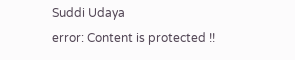Suddi Udaya
error: Content is protected !!